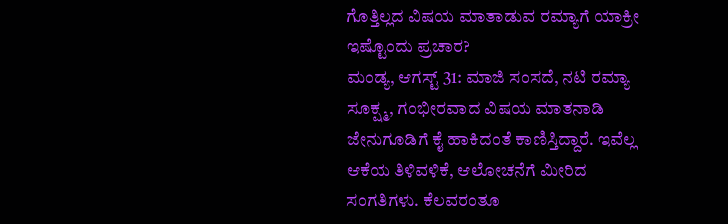ಗೊತ್ತಿಲ್ಲದ ವಿಷಯ ಮಾತಾಡುವ ರಮ್ಯಾಗೆ ಯಾಕ್ರೀ ಇಷ್ಟೊಂದು ಪ್ರಚಾರ?
ಮಂಡ್ಯ, ಆಗಸ್ಟ್ 31: ಮಾಜಿ ಸಂಸದೆ, ನಟಿ ರಮ್ಯಾ ಸೂಕ್ಷ್ಮ, ಗಂಭೀರವಾದ ವಿಷಯ ಮಾತನಾಡಿ ಜೇನುಗೂಡಿಗೆ ಕೈ ಹಾಕಿದಂತೆ ಕಾಣಿಸ್ತಿದ್ದಾರೆ. ಇವೆಲ್ಲ ಆಕೆಯ ತಿಳಿವಳಿಕೆ, ಆಲೋಚನೆಗೆ ಮೀರಿದ ಸಂಗತಿಗಳು. ಕೆಲವರಂತೂ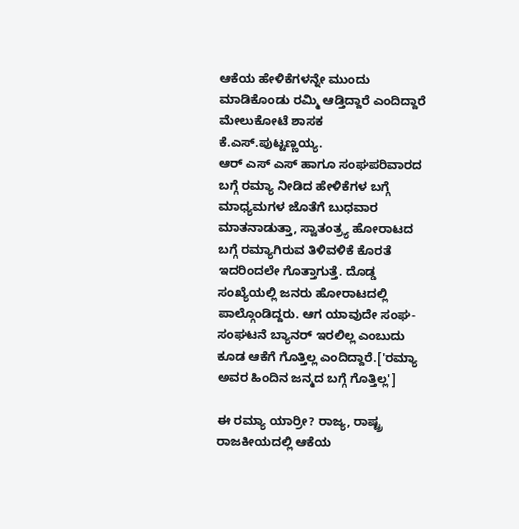ಆಕೆಯ ಹೇಳಿಕೆಗಳನ್ನೇ ಮುಂದು ಮಾಡಿಕೊಂಡು ರಮ್ಮಿ ಆಡ್ತಿದ್ದಾರೆ ಎಂದಿದ್ದಾರೆ ಮೇಲುಕೋಟೆ ಶಾಸಕ ಕೆ.ಎಸ್.ಪುಟ್ಟಣ್ಣಯ್ಯ.
ಆರ್ ಎಸ್ ಎಸ್ ಹಾಗೂ ಸಂಘಪರಿವಾರದ ಬಗ್ಗೆ ರಮ್ಯಾ ನೀಡಿದ ಹೇಳಿಕೆಗಳ ಬಗ್ಗೆ ಮಾಧ್ಯಮಗಳ ಜೊತೆಗೆ ಬುಧವಾರ ಮಾತನಾಡುತ್ತಾ, ಸ್ವಾತಂತ್ರ್ಯ ಹೋರಾಟದ ಬಗ್ಗೆ ರಮ್ಯಾಗಿರುವ ತಿಳಿವಳಿಕೆ ಕೊರತೆ ಇದರಿಂದಲೇ ಗೊತ್ತಾಗುತ್ತೆ. ದೊಡ್ಡ ಸಂಖ್ಯೆಯಲ್ಲಿ ಜನರು ಹೋರಾಟದಲ್ಲಿ ಪಾಲ್ಗೊಂಡಿದ್ದರು. ಆಗ ಯಾವುದೇ ಸಂಘ-ಸಂಘಟನೆ ಬ್ಯಾನರ್ ಇರಲಿಲ್ಲ ಎಂಬುದು ಕೂಡ ಆಕೆಗೆ ಗೊತ್ತಿಲ್ಲ ಎಂದಿದ್ದಾರೆ.['ರಮ್ಯಾ ಅವರ ಹಿಂದಿನ ಜನ್ಮದ ಬಗ್ಗೆ ಗೊತ್ತಿಲ್ಲ']

ಈ ರಮ್ಯಾ ಯಾರ್ರೀ? ರಾಜ್ಯ, ರಾಷ್ಟ್ರ ರಾಜಕೀಯದಲ್ಲಿ ಆಕೆಯ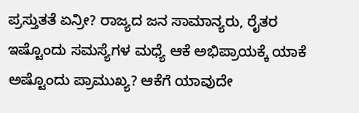ಪ್ರಸ್ತುತತೆ ಏನ್ರೀ? ರಾಜ್ಯದ ಜನ ಸಾಮಾನ್ಯರು, ರೈತರ ಇಷ್ಟೊಂದು ಸಮಸ್ಯೆಗಳ ಮಧ್ಯೆ ಆಕೆ ಅಭಿಪ್ರಾಯಕ್ಕೆ ಯಾಕೆ ಅಷ್ಟೊಂದು ಪ್ರಾಮುಖ್ಯ? ಆಕೆಗೆ ಯಾವುದೇ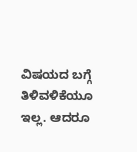ವಿಷಯದ ಬಗ್ಗೆ ತಿಳಿವಳಿಕೆಯೂ ಇಲ್ಲ. ಆದರೂ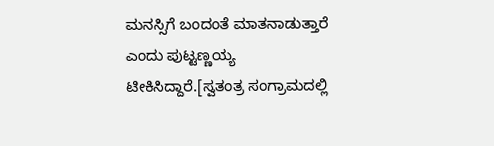ಮನಸ್ಸಿಗೆ ಬಂದಂತೆ ಮಾತನಾಡುತ್ತಾರೆ ಎಂದು ಪುಟ್ಟಣ್ಣಯ್ಯ ಟೀಕಿಸಿದ್ದಾರೆ.[ಸ್ವತಂತ್ರ ಸಂಗ್ರಾಮದಲ್ಲಿ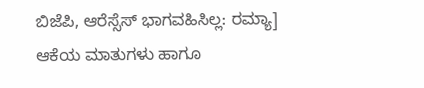ಬಿಜೆಪಿ, ಆರೆಸ್ಸೆಸ್ ಭಾಗವಹಿಸಿಲ್ಲ: ರಮ್ಯಾ]
ಆಕೆಯ ಮಾತುಗಳು ಹಾಗೂ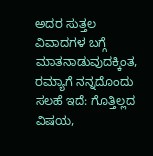ಅದರ ಸುತ್ತಲ ವಿವಾದಗಳ ಬಗ್ಗೆ ಮಾತನಾಡುವುದಕ್ಕಿಂತ, ರಮ್ಯಾಗೆ ನನ್ನದೊಂದು ಸಲಹೆ ಇದೆ: ಗೊತ್ತಿಲ್ಲದ ವಿಷಯ,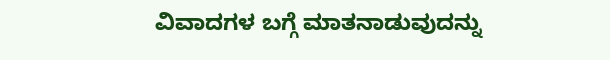ವಿವಾದಗಳ ಬಗ್ಗೆ ಮಾತನಾಡುವುದನ್ನು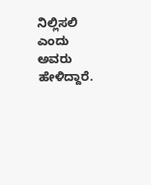ನಿಲ್ಲಿಸಲಿ ಎಂದು ಅವರು ಹೇಳಿದ್ದಾರೆ.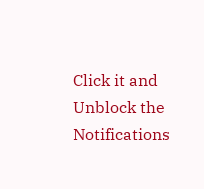Click it and Unblock the Notifications